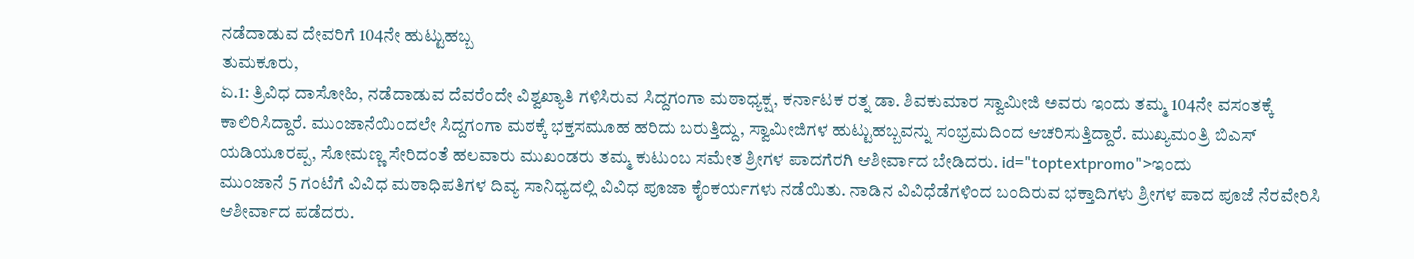ನಡೆದಾಡುವ ದೇವರಿಗೆ 104ನೇ ಹುಟ್ಟುಹಬ್ಬ
ತುಮಕೂರು,
ಏ.1: ತ್ರಿವಿಧ ದಾಸೋಹಿ, ನಡೆದಾಡುವ ದೆವರೆಂದೇ ವಿಶ್ವಖ್ಯಾತಿ ಗಳಿಸಿರುವ ಸಿದ್ದಗಂಗಾ ಮಠಾಧ್ಯಕ್ಷ, ಕರ್ನಾಟಕ ರತ್ನ ಡಾ. ಶಿವಕುಮಾರ ಸ್ವಾಮೀಜಿ ಅವರು ಇಂದು ತಮ್ಮ 104ನೇ ವಸಂತಕ್ಕೆ ಕಾಲಿರಿಸಿದ್ದಾರೆ. ಮುಂಜಾನೆಯಿಂದಲೇ ಸಿದ್ದಗಂಗಾ ಮಠಕ್ಕೆ ಭಕ್ತಸಮೂಹ ಹರಿದು ಬರುತ್ತಿದ್ದು, ಸ್ವಾಮೀಜಿಗಳ ಹುಟ್ಟುಹಬ್ಬವನ್ನು ಸಂಭ್ರಮದಿಂದ ಆಚರಿಸುತ್ತಿದ್ದಾರೆ. ಮುಖ್ಯಮಂತ್ರಿ ಬಿಎಸ್ ಯಡಿಯೂರಪ್ಪ, ಸೋಮಣ್ಣ ಸೇರಿದಂತೆ ಹಲವಾರು ಮುಖಂಡರು ತಮ್ಮ ಕುಟುಂಬ ಸಮೇತ ಶ್ರೀಗಳ ಪಾದಗೆರಗಿ ಆಶೀರ್ವಾದ ಬೇಡಿದರು. id="toptextpromo">ಇಂದು
ಮುಂಜಾನೆ 5 ಗಂಟೆಗೆ ವಿವಿಧ ಮಠಾಧಿಪತಿಗಳ ದಿವ್ಯ ಸಾನಿಧ್ಯದಲ್ಲಿ ವಿವಿಧ ಪೂಜಾ ಕೈಂಕರ್ಯಗಳು ನಡೆಯಿತು. ನಾಡಿನ ವಿವಿಧೆಡೆಗಳಿಂದ ಬಂದಿರುವ ಭಕ್ತಾದಿಗಳು ಶ್ರೀಗಳ ಪಾದ ಪೂಜೆ ನೆರವೇರಿಸಿ ಆಶೀರ್ವಾದ ಪಡೆದರು.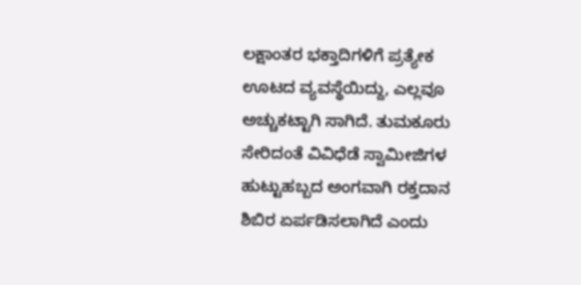ಲಕ್ಷಾಂತರ ಭಕ್ತಾದಿಗಳಿಗೆ ಪ್ರತ್ಯೇಕ ಊಟದ ವ್ಯವಸ್ಥೆಯಿದ್ದು, ಎಲ್ಲವೂ ಅಚ್ಚುಕಟ್ಟಾಗಿ ಸಾಗಿದೆ. ತುಮಕೂರು ಸೇರಿದಂತೆ ವಿವಿಧೆಡೆ ಸ್ವಾಮೀಜಿಗಳ ಹುಟ್ಟುಹಬ್ಬದ ಅಂಗವಾಗಿ ರಕ್ತದಾನ ಶಿಬಿರ ಏರ್ಪಡಿಸಲಾಗಿದೆ ಎಂದು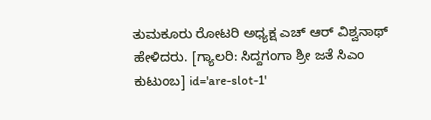ತುಮಕೂರು ರೋಟರಿ ಅಧ್ಯಕ್ಷ ಎಚ್ ಆರ್ ವಿಶ್ವನಾಥ್ ಹೇಳಿದರು. [ಗ್ಯಾಲರಿ: ಸಿದ್ದಗಂಗಾ ಶ್ರೀ ಜತೆ ಸಿಎಂ ಕುಟುಂಬ] id='are-slot-1'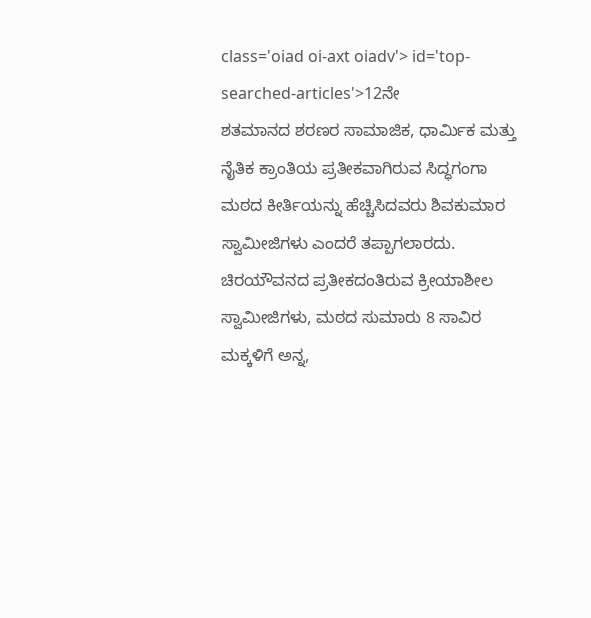class='oiad oi-axt oiadv'> id='top-searched-articles'>12ನೇ
ಶತಮಾನದ ಶರಣರ ಸಾಮಾಜಿಕ, ಧಾರ್ಮಿಕ ಮತ್ತು ನೈತಿಕ ಕ್ರಾಂತಿಯ ಪ್ರತೀಕವಾಗಿರುವ ಸಿದ್ಧಗಂಗಾ ಮಠದ ಕೀರ್ತಿಯನ್ನು ಹೆಚ್ಚಿಸಿದವರು ಶಿವಕುಮಾರ ಸ್ವಾಮೀಜಿಗಳು ಎಂದರೆ ತಪ್ಪಾಗಲಾರದು. ಚಿರಯೌವನದ ಪ್ರತೀಕದಂತಿರುವ ಕ್ರೀಯಾಶೀಲ ಸ್ವಾಮೀಜಿಗಳು, ಮಠದ ಸುಮಾರು 8 ಸಾವಿರ ಮಕ್ಕಳಿಗೆ ಅನ್ನ,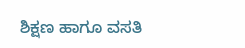ಶಿಕ್ಷಣ ಹಾಗೂ ವಸತಿ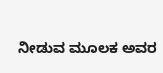ನೀಡುವ ಮೂಲಕ ಅವರ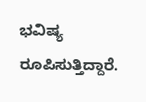ಭವಿಷ್ಯ ರೂಪಿಸುತ್ತಿದ್ದಾರೆ.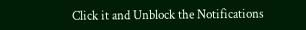Click it and Unblock the Notifications